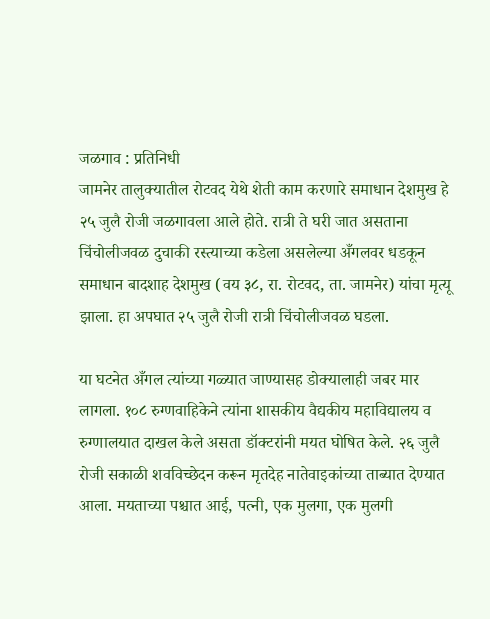जळगाव : प्रतिनिधी
जामनेर तालुक्यातील रोटवद येथे शेती काम करणारे समाधान देशमुख हे २५ जुलै रोजी जळगावला आले होते. रात्री ते घरी जात असताना चिंचोलीजवळ दुचाकी रस्त्याच्या कडेला असलेल्या अँगलवर धडकून समाधान बादशाह देशमुख (वय ३८, रा. रोटवद, ता. जामनेर) यांचा मृत्यू झाला. हा अपघात २५ जुलै रोजी रात्री चिंचोलीजवळ घडला.

या घटनेत अँगल त्यांच्या गळ्यात जाण्यासह डोक्यालाही जबर मार लागला. १०८ रुग्णवाहिकेने त्यांना शासकीय वैद्यकीय महाविद्यालय व रुग्णालयात दाखल केले असता डॉक्टरांनी मयत घोषित केले. २६ जुलै रोजी सकाळी शवविच्छेदन करून मृतदेह नातेवाइकांच्या ताब्यात देण्यात आला. मयताच्या पश्चात आई, पत्नी, एक मुलगा, एक मुलगी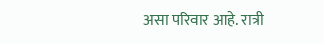असा परिवार आहे. रात्री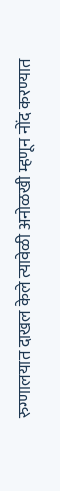रुग्णालयात दाखल केले त्यावेळी अनोळखी म्हणून नोंद करण्यात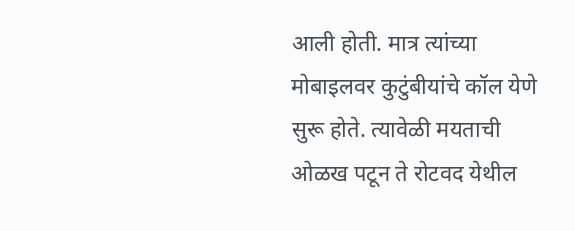आली होती. मात्र त्यांच्या मोबाइलवर कुटुंबीयांचे कॉल येणे सुरू होते. त्यावेळी मयताची ओळख पटून ते रोटवद येथील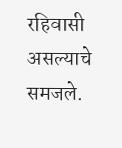रहिवासी असल्याचे समजले.